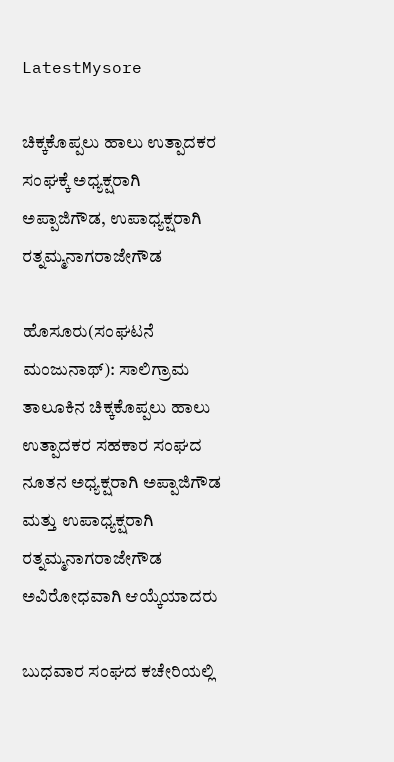LatestMysore

ಚಿಕ್ಕಕೊಪ್ಪಲು ಹಾಲು ಉತ್ಪಾದಕರ ಸಂಘಕ್ಕೆ ಅಧ್ಯಕ್ಷರಾಗಿ ಅಪ್ಪಾಜಿಗೌಡ, ಉಪಾಧ್ಯಕ್ಷರಾಗಿ ರತ್ನಮ್ಮನಾಗರಾಜೇಗೌಡ

ಹೊಸೂರು(ಸಂಘಟನೆ ಮಂಜುನಾಥ್): ಸಾಲಿಗ್ರಾಮ ತಾಲೂಕಿನ ಚಿಕ್ಕಕೊಪ್ಪಲು ಹಾಲು ಉತ್ಪಾದಕರ ಸಹಕಾರ ಸಂಘದ ನೂತನ ಅಧ್ಯಕ್ಷರಾಗಿ ಅಪ್ಪಾಜಿಗೌಡ ಮತ್ತು ಉಪಾಧ್ಯಕ್ಷರಾಗಿ ರತ್ನಮ್ಮನಾಗರಾಜೇಗೌಡ ಅವಿರೋಧವಾಗಿ ಆಯ್ಕೆಯಾದರು

ಬುಧವಾರ ಸಂಘದ ಕಚೇರಿಯಲ್ಲಿ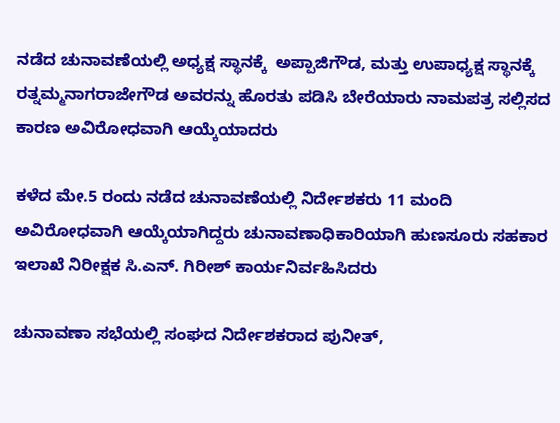ನಡೆದ ಚುನಾವಣೆಯಲ್ಲಿ ಅಧ್ಯಕ್ಷ ಸ್ಥಾನಕ್ಕೆ  ಅಪ್ಪಾಜಿಗೌಡ, ಮತ್ತು ಉಪಾಧ್ಯಕ್ಷ ಸ್ಥಾನಕ್ಕೆ ರತ್ನಮ್ಮನಾಗರಾಜೇಗೌಡ ಅವರನ್ನು ಹೊರತು ಪಡಿಸಿ ಬೇರೆಯಾರು ನಾಮಪತ್ರ ಸಲ್ಲಿಸದ ಕಾರಣ ಅವಿರೋಧವಾಗಿ ಆಯ್ಕೆಯಾದರು

ಕಳೆದ ಮೇ.5 ರಂದು ನಡೆದ ಚುನಾವಣೆಯಲ್ಲಿ ನಿರ್ದೇಶಕರು 11 ಮಂದಿ ಅವಿರೋಧವಾಗಿ ಆಯ್ಕೆಯಾಗಿದ್ದರು ಚುನಾವಣಾಧಿಕಾರಿಯಾಗಿ ಹುಣಸೂರು ಸಹಕಾರ ಇಲಾಖೆ ನಿರೀಕ್ಷಕ ಸಿ.ಎನ್. ಗಿರೀಶ್ ಕಾರ್ಯನಿರ್ವಹಿಸಿದರು

ಚು‌ನಾವಣಾ ಸಭೆಯಲ್ಲಿ ಸಂಘದ ನಿರ್ದೇಶಕರಾದ ಪುನೀತ್,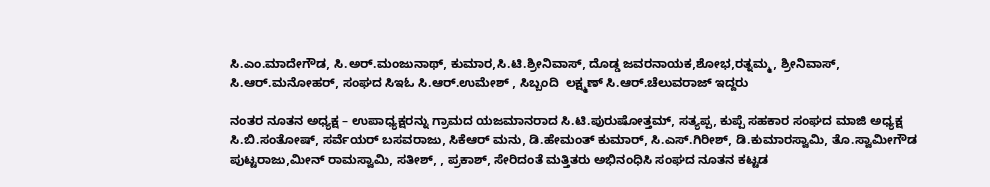ಸಿ.ಎಂ.ಮಾದೇಗೌಡ, ಸಿ.ಅರ್.ಮಂಜುನಾಥ್, ಕುಮಾರ,ಸಿ.ಟಿ.ಶ್ರೀನಿವಾಸ್, ದೊಡ್ಡ ಜವರನಾಯಕ,ಶೋಭ,ರತ್ನಮ್ಮ, ಶ್ರೀನಿವಾಸ್, ಸಿ.ಆರ್.ಮನೋಹರ್, ಸಂಘದ ಸಿಇಓ ಸಿ.ಆರ್.ಉಮೇಶ್ , ಸಿಬ್ಬಂದಿ  ಲಕ್ಷ್ಮಣ್ ಸಿ.ಆರ್.ಚೆಲುವರಾಜ್ ಇದ್ದರು

ನಂತರ ನೂತನ ಅಧ್ಯಕ್ಷ – ಉಪಾಧ್ಯಕ್ಷರನ್ನು ಗ್ರಾಮದ ಯಜಮಾನರಾದ ಸಿ.ಟಿ.ಪುರುಷೋತ್ತಮ್, ಸತ್ಯಪ್ಪ, ಕುಪ್ಪೆ ಸಹಕಾರ ಸಂಘದ ಮಾಜಿ ಅಧ್ಯಕ್ಷ ಸಿ.ಬಿ.ಸಂತೋಷ್, ಸರ್ವೆಯರ್ ಬಸವರಾಜು, ಸಿಕೆಆರ್ ಮನು, ಡಿ.ಹೇಮಂತ್ ಕುಮಾರ್, ಸಿ‌.ಎಸ್.ಗಿರೀಶ್, ಡಿ.ಕುಮಾರಸ್ವಾಮಿ, ತೊ.ಸ್ವಾಮೀಗೌಡ ಪುಟ್ಟರಾಜು,ಮೀನ್ ರಾಮಸ್ವಾಮಿ, ಸತೀಶ್, , ಪ್ರಕಾಶ್, ಸೇರಿದಂತೆ ಮತ್ತಿತರು ಅಭಿನಂಧಿಸಿ ಸಂಘದ ನೂತನ ಕಟ್ಟಡ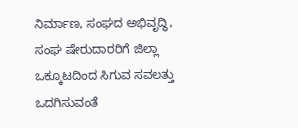ನಿರ್ಮಾಣ, ಸಂಘದ ಅಭಿವೃದ್ಧಿ, ಸಂಘ ಷೇರುದಾರರಿಗೆ ಜಿಲ್ಲಾ ಒಕ್ಕೂಟದಿಂದ ಸಿಗುವ ಸವಲತ್ತು ಒದಗಿಸುವಂತೆ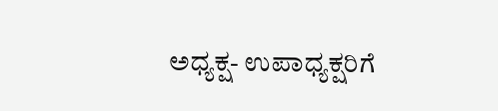ಅಧ್ಯಕ್ಷ- ಉಪಾಧ್ಯಕ್ಷರಿಗೆ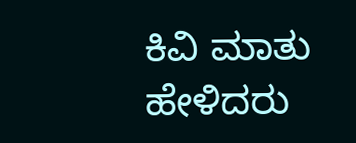ಕಿವಿ ಮಾತು ಹೇಳಿದರು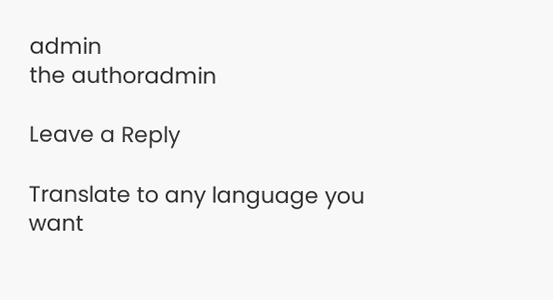admin
the authoradmin

Leave a Reply

Translate to any language you want